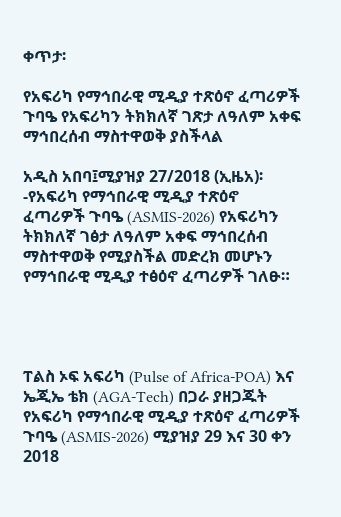ቀጥታ፡

የአፍሪካ የማኅበራዊ ሚዲያ ተጽዕኖ ፈጣሪዎች ጉባዔ የአፍሪካን ትክክለኛ ገጽታ ለዓለም አቀፍ ማኅበረሰብ ማስተዋወቅ ያስችላል

አዲስ አበባ፤ሚያዝያ 27/2018 (ኢዜአ)፡-የአፍሪካ የማኅበራዊ ሚዲያ ተጽዕኖ ፈጣሪዎች ጉባዔ (ASMIS-2026) የአፍሪካን ትክክለኛ ገፅታ ለዓለም አቀፍ ማኅበረሰብ ማስተዋወቅ የሚያስችል መድረክ መሆኑን የማኅበራዊ ሚዲያ ተፅዕኖ ፈጣሪዎች ገለፁ።




ፐልስ ኦፍ አፍሪካ (Pulse of Africa-POA) እና ኤጂኤ ቴክ (AGA-Tech) በጋራ ያዘጋጁት የአፍሪካ የማኅበራዊ ሚዲያ ተጽዕኖ ፈጣሪዎች ጉባዔ (ASMIS-2026) ሚያዝያ 29 እና 30 ቀን 2018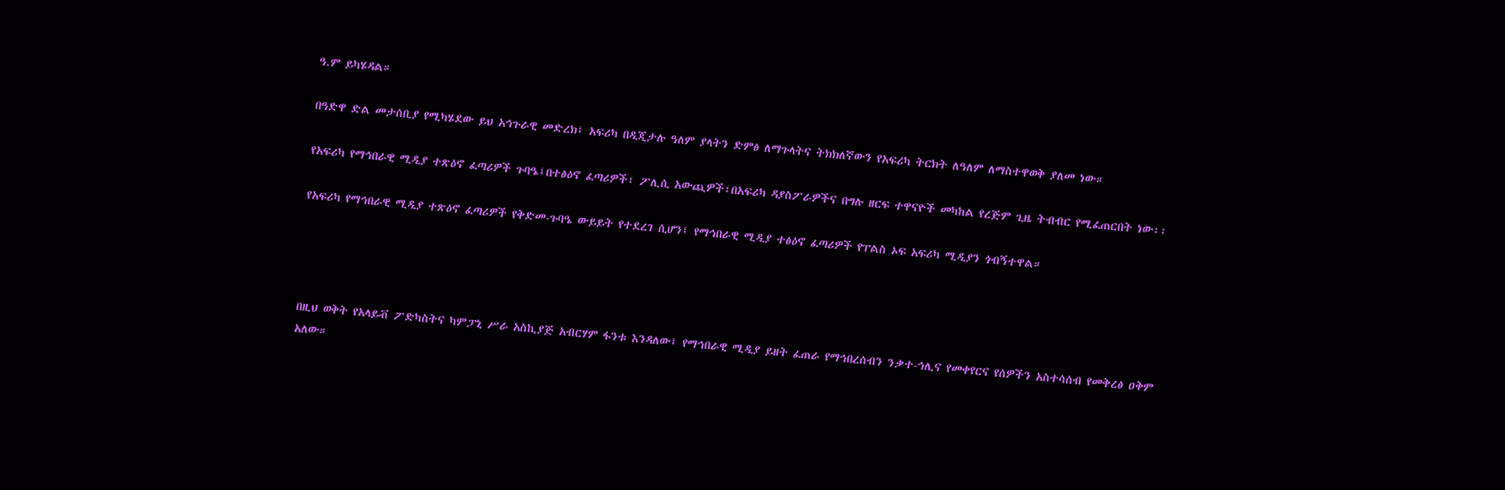ዓ.ም ይካሄዳል።

በዓድዋ ድል መታሰቢያ የሚካሄደው ይህ አኅጉራዊ መድረክ፤ አፍሪካ በዲጂታሉ ዓለም ያላትን ድምፅ ለማጉላትና ትክክለኛውን የአፍሪካ ትርክት ለዓለም ለማስተዋወቅ ያለመ ነው።

የአፍሪካ የማኅበራዊ ሚዲያ ተጽዕኖ ፈጣሪዎች ጉባዔ፤በተፅዕኖ ፈጣሪዎች፣ ፖሊሲ አውጪዎች፣በአፍሪካ ዳያስፖራዎችና በግሉ ዘርፍ ተዋናዮች መካከል የረጅም ጊዜ ትብብር የሚፈጠርበት ነው፡፡

የአፍሪካ የማኅበራዊ ሚዲያ ተጽዕኖ ፈጣሪዎች የቅድመ-ጉባዔ ውይይት የተደረገ ሲሆን፤ የማኅበራዊ ሚዲያ ተፅዕኖ ፈጣሪዎች የፐልስ ኦፍ አፍሪካ ሚዲያን ጎብኝተዋል።




በዚህ ወቅት የአላይቭ ፖድካስትና ካምፓኒ ሥራ አስኪያጅ አብርሃም ፋንቱ እንዳለው፤ የማኅበራዊ ሚዲያ ይዘት ፈጠራ የማኅበረሰብን ንቃተ-ኅሊና የመቀየርና የሰዎችን አስተሳሰብ የመቅረፅ ዐቅም አለው።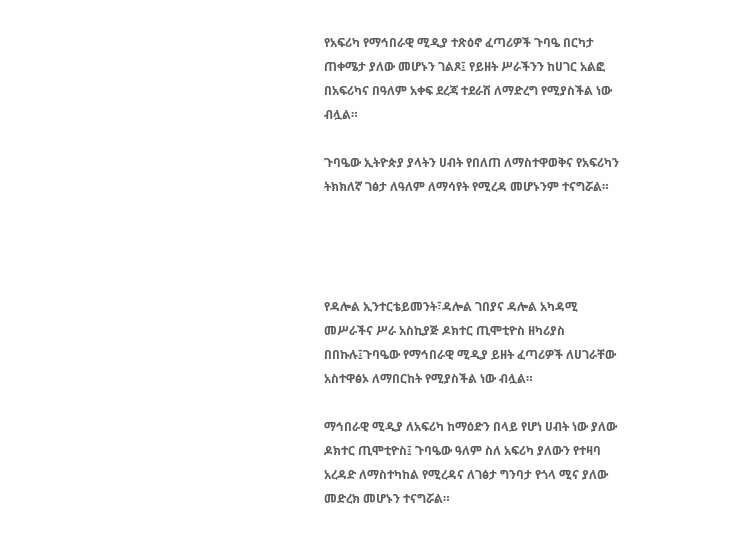የአፍሪካ የማኅበራዊ ሚዲያ ተጽዕኖ ፈጣሪዎች ጉባዔ በርካታ ጠቀሜታ ያለው መሆኑን ገልጾ፤ የይዘት ሥራችንን ከሀገር አልፎ በአፍሪካና በዓለም አቀፍ ደረጃ ተደራሽ ለማድረግ የሚያስችል ነው ብሏል።

ጉባዔው ኢትዮጵያ ያላትን ሀብት የበለጠ ለማስተዋወቅና የአፍሪካን ትክክለኛ ገፅታ ለዓለም ለማሳየት የሚረዳ መሆኑንም ተናግሯል።




የዳሎል ኢንተርቴይመንት፣ዳሎል ገበያና ዳሎል አካዳሚ መሥራችና ሥራ አስኪያጅ ዶክተር ጢሞቲዮስ ዘካሪያስ በበኩሉ፤ጉባዔው የማኅበራዊ ሚዲያ ይዘት ፈጣሪዎች ለሀገራቸው አስተዋፅኦ ለማበርከት የሚያስችል ነው ብሏል።

ማኅበራዊ ሚዲያ ለአፍሪካ ከማዕድን በላይ የሆነ ሀብት ነው ያለው ዶክተር ጢሞቲዮስ፤ ጉባዔው ዓለም ስለ አፍሪካ ያለውን የተዛባ አረዳድ ለማስተካከል የሚረዳና ለገፅታ ግንባታ የጎላ ሚና ያለው መድረክ መሆኑን ተናግሯል።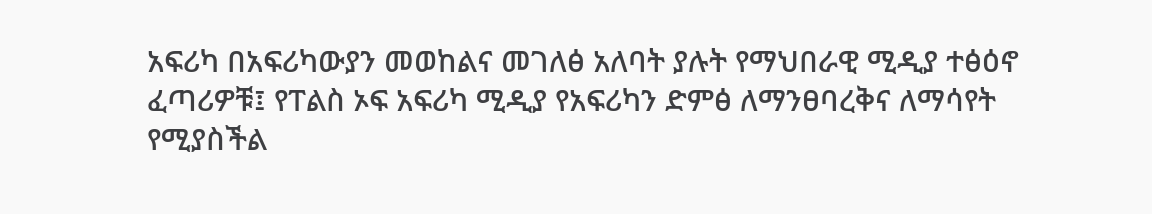አፍሪካ በአፍሪካውያን መወከልና መገለፅ አለባት ያሉት የማህበራዊ ሚዲያ ተፅዕኖ ፈጣሪዎቹ፤ የፐልስ ኦፍ አፍሪካ ሚዲያ የአፍሪካን ድምፅ ለማንፀባረቅና ለማሳየት የሚያስችል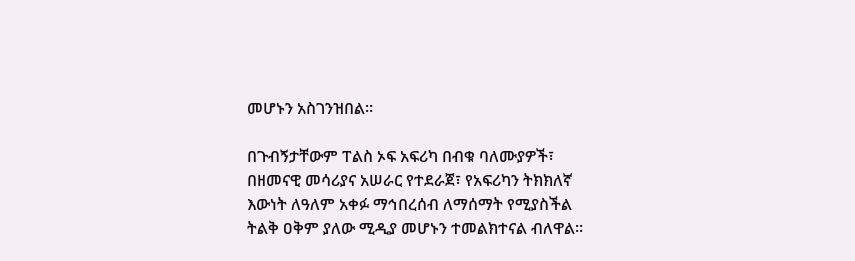መሆኑን አስገንዝበል።

በጉብኝታቸውም ፐልስ ኦፍ አፍሪካ በብቁ ባለሙያዎች፣ በዘመናዊ መሳሪያና አሠራር የተደራጀ፣ የአፍሪካን ትክክለኛ እውነት ለዓለም አቀፉ ማኅበረሰብ ለማሰማት የሚያስችል ትልቅ ዐቅም ያለው ሚዲያ መሆኑን ተመልክተናል ብለዋል።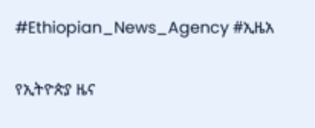#Ethiopian_News_Agency #ኢዜአ

የኢትዮጵያ ዜና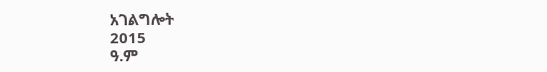አገልግሎት
2015
ዓ.ም